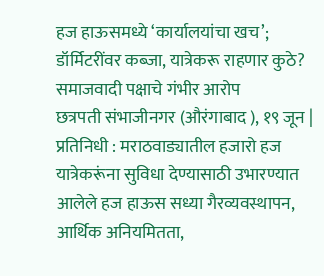हज हाऊसमध्ये ‘कार्यालयांचा खच’; डॉर्मिटरींवर कब्जा, यात्रेकरू राहणार कुठे? समाजवादी पक्षाचे गंभीर आरोप
छत्रपती संभाजीनगर (औरंगाबाद ), १९ जून | प्रतिनिधी : मराठवाड्यातील हजारो हज यात्रेकरूंना सुविधा देण्यासाठी उभारण्यात आलेले हज हाऊस सध्या गैरव्यवस्थापन, आर्थिक अनियमितता,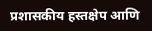प्रशासकीय हस्तक्षेप आणि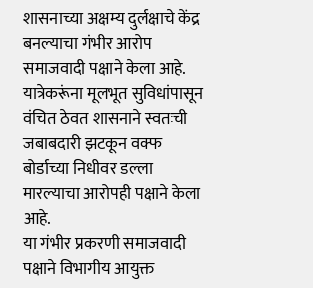शासनाच्या अक्षम्य दुर्लक्षाचे केंद्र बनल्याचा गंभीर आरोप समाजवादी पक्षाने केला आहे. यात्रेकरूंना मूलभूत सुविधांपासून वंचित ठेवत शासनाने स्वतःची जबाबदारी झटकून वक्फ बोर्डाच्या निधीवर डल्ला मारल्याचा आरोपही पक्षाने केला आहे.
या गंभीर प्रकरणी समाजवादी पक्षाने विभागीय आयुक्त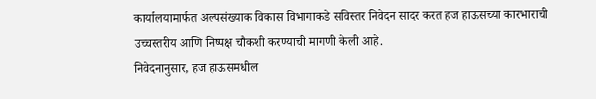कार्यालयामार्फत अल्पसंख्याक विकास विभागाकडे सविस्तर निवेदन सादर करत हज हाऊसच्या कारभाराची उच्चस्तरीय आणि निष्पक्ष चौकशी करण्याची मागणी केली आहे.
निवेदनानुसार, हज हाऊसमधील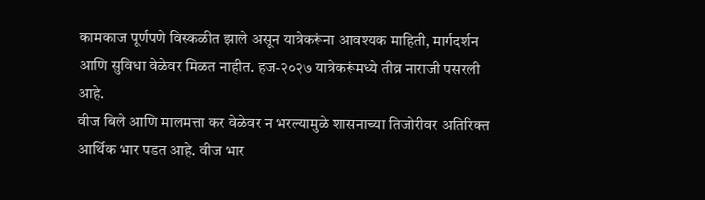कामकाज पूर्णपणे विस्कळीत झाले असून यात्रेकरूंना आवश्यक माहिती, मार्गदर्शन आणि सुविधा वेळेवर मिळत नाहीत. हज-२०२७ यात्रेकरूंमध्ये तीव्र नाराजी पसरली आहे.
वीज बिले आणि मालमत्ता कर वेळेवर न भरल्यामुळे शासनाच्या तिजोरीवर अतिरिक्त आर्थिक भार पडत आहे. वीज भार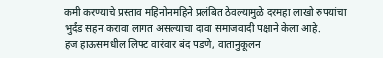कमी करण्याचे प्रस्ताव महिनोनमहिने प्रलंबित ठेवल्यामुळे दरमहा लाखो रुपयांचा भुर्दंड सहन करावा लागत असल्याचा दावा समाजवादी पक्षाने केला आहे.
हज हाऊसमधील लिफ्ट वारंवार बंद पडणे, वातानुकूलन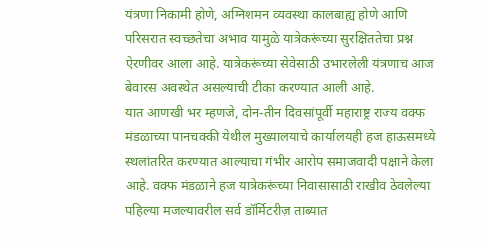यंत्रणा निकामी होणे, अग्निशमन व्यवस्था कालबाह्य होणे आणि परिसरात स्वच्छतेचा अभाव यामुळे यात्रेकरूंच्या सुरक्षिततेचा प्रश्न ऐरणीवर आला आहे. यात्रेकरूंच्या सेवेसाठी उभारलेली यंत्रणाच आज बेवारस अवस्थेत असल्याची टीका करण्यात आली आहे.
यात आणखी भर म्हणजे, दोन-तीन दिवसांपूर्वी महाराष्ट्र राज्य वक्फ मंडळाच्या पानचक्की येथील मुख्यालयाचे कार्यालयही हज हाऊसमध्ये स्थलांतरित करण्यात आल्याचा गंभीर आरोप समाजवादी पक्षाने केला आहे. वक्फ मंडळाने हज यात्रेकरूंच्या निवासासाठी राखीव ठेवलेल्या पहिल्या मजल्यावरील सर्व डॉर्मिटरीज़ ताब्यात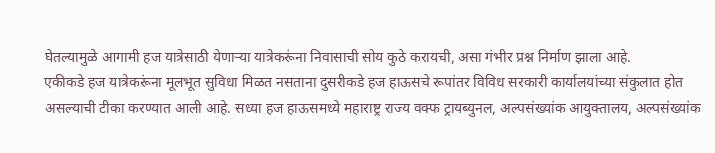घेतल्यामुळे आगामी हज यात्रेसाठी येणाऱ्या यात्रेकरूंना निवासाची सोय कुठे करायची, असा गंभीर प्रश्न निर्माण झाला आहे.
एकीकडे हज यात्रेकरूंना मूलभूत सुविधा मिळत नसताना दुसरीकडे हज हाऊसचे रूपांतर विविध सरकारी कार्यालयांच्या संकुलात होत असल्याची टीका करण्यात आली आहे. सध्या हज हाऊसमध्ये महाराष्ट्र राज्य वक्फ ट्रायब्युनल, अल्पसंख्यांक आयुक्तालय, अल्पसंख्यांक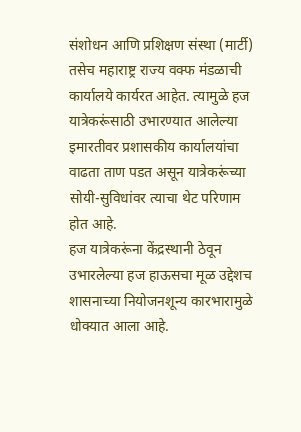संशोधन आणि प्रशिक्षण संस्था (मार्टी) तसेच महाराष्ट्र राज्य वक्फ मंडळाची कार्यालये कार्यरत आहेत. त्यामुळे हज यात्रेकरूंसाठी उभारण्यात आलेल्या इमारतीवर प्रशासकीय कार्यालयांचा वाढता ताण पडत असून यात्रेकरूंच्या सोयी-सुविधांवर त्याचा थेट परिणाम होत आहे.
हज यात्रेकरूंना केंद्रस्थानी ठेवून उभारलेल्या हज हाऊसचा मूळ उद्देशच शासनाच्या नियोजनशून्य कारभारामुळे धोक्यात आला आहे.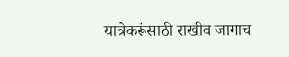यात्रेकरूंसाठी राखीव जागाच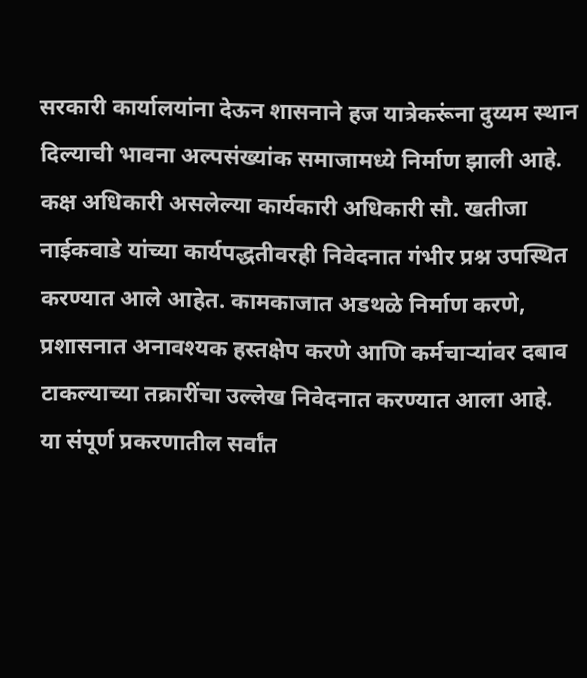सरकारी कार्यालयांना देऊन शासनाने हज यात्रेकरूंना दुय्यम स्थान दिल्याची भावना अल्पसंख्यांक समाजामध्ये निर्माण झाली आहे.
कक्ष अधिकारी असलेल्या कार्यकारी अधिकारी सौ. खतीजा नाईकवाडे यांच्या कार्यपद्धतीवरही निवेदनात गंभीर प्रश्न उपस्थित करण्यात आले आहेत. कामकाजात अडथळे निर्माण करणे, प्रशासनात अनावश्यक हस्तक्षेप करणे आणि कर्मचाऱ्यांवर दबाव टाकल्याच्या तक्रारींचा उल्लेख निवेदनात करण्यात आला आहे.
या संपूर्ण प्रकरणातील सर्वांत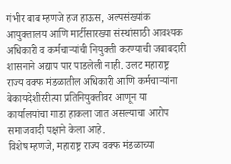गंभीर बाब म्हणजे हज हाऊस, अल्पसंख्यांक आयुक्तालय आणि मार्टीसारख्या संस्थांसाठी आवश्यक अधिकारी व कर्मचाऱ्यांची नियुक्ती करण्याची जबाबदारी शासनाने अद्याप पार पाडलेली नाही. उलट महाराष्ट्र राज्य वक्फ मंडळातील अधिकारी आणि कर्मचाऱ्यांना बेकायदेशीररीत्या प्रतिनियुक्तीवर आणून या कार्यालयांचा गाडा हाकला जात असल्याचा आरोप समाजवादी पक्षाने केला आहे.
विशेष म्हणजे, महाराष्ट्र राज्य वक्फ मंडळाच्या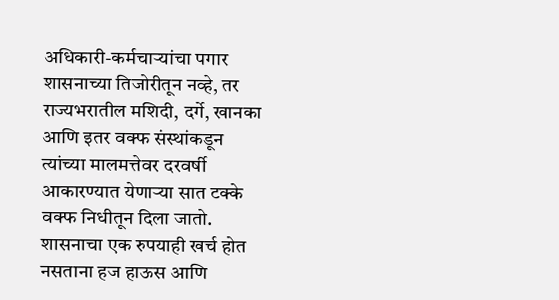अधिकारी-कर्मचाऱ्यांचा पगार शासनाच्या तिजोरीतून नव्हे, तर राज्यभरातील मशिदी, दर्गे, खानका आणि इतर वक्फ संस्थांकडून त्यांच्या मालमत्तेवर दरवर्षी आकारण्यात येणाऱ्या सात टक्के वक्फ निधीतून दिला जातो. शासनाचा एक रुपयाही खर्च होत नसताना हज हाऊस आणि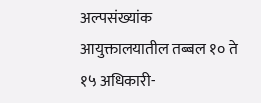अल्पसंख्यांक आयुक्तालयातील तब्बल १० ते १५ अधिकारी-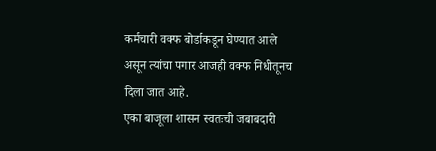कर्मचारी वक्फ बोर्डाकडून घेण्यात आले असून त्यांचा पगार आजही वक्फ निधीतूनच दिला जात आहे.
एका बाजूला शासन स्वतःची जबाबदारी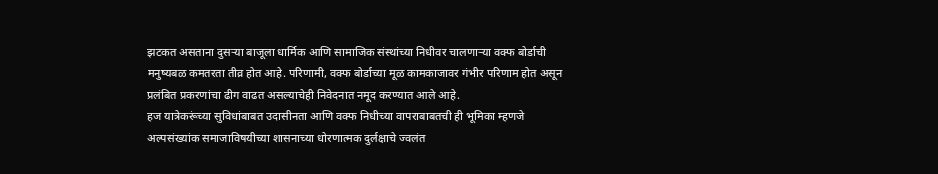झटकत असताना दुसऱ्या बाजूला धार्मिक आणि सामाजिक संस्थांच्या निधीवर चालणाऱ्या वक्फ बोर्डाची मनुष्यबळ कमतरता तीव्र होत आहे. परिणामी, वक्फ बोर्डाच्या मूळ कामकाजावर गंभीर परिणाम होत असून प्रलंबित प्रकरणांचा ढीग वाढत असल्याचेही निवेदनात नमूद करण्यात आले आहे.
हज यात्रेकरूंच्या सुविधांबाबत उदासीनता आणि वक्फ निधीच्या वापराबाबतची ही भूमिका म्हणजे अल्पसंख्यांक समाजाविषयीच्या शासनाच्या धोरणात्मक दुर्लक्षाचे ज्वलंत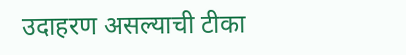उदाहरण असल्याची टीका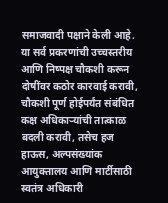समाजवादी पक्षाने केली आहे.
या सर्व प्रकरणांची उच्चस्तरीय आणि निष्पक्ष चौकशी करून दोषींवर कठोर कारवाई करावी, चौकशी पूर्ण होईपर्यंत संबंधित कक्ष अधिकाऱ्यांची तात्काळ बदली करावी, तसेच हज हाऊस, अल्पसंख्यांक आयुक्तालय आणि मार्टीसाठी स्वतंत्र अधिकारी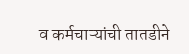व कर्मचाऱ्यांची तातडीने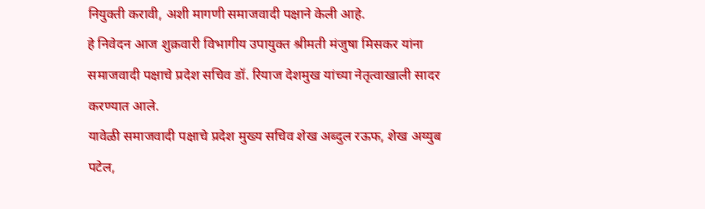नियुक्ती करावी, अशी मागणी समाजवादी पक्षाने केली आहे.
हे निवेदन आज शुक्रवारी विभागीय उपायुक्त श्रीमती मंजुषा मिसकर यांना समाजवादी पक्षाचे प्रदेश सचिव डॉ. रियाज देशमुख यांच्या नेतृत्वाखाली सादर करण्यात आले.
यावेळी समाजवादी पक्षाचे प्रदेश मुख्य सचिव शेख अब्दुल रऊफ, शेख अय्युब पटेल,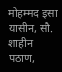मोहम्मद इसा यासीन, सौ. शाहीन पठाण,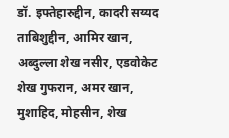डॉ. इफ्तेहारुद्दीन, कादरी सय्यद ताबिशुद्दीन, आमिर खान, अब्दुल्ला शेख नसीर, एडवोकेट शेख गुफरान, अमर खान, मुशाहिद, मोहसीन, शेख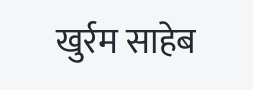खुर्रम साहेब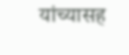यांच्यासह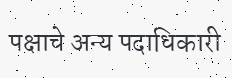पक्षाचे अन्य पदाधिकारी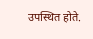उपस्थित होते.